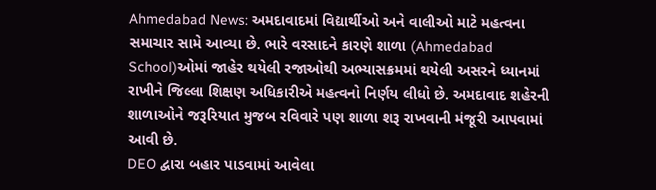Ahmedabad News: અમદાવાદમાં વિદ્યાર્થીઓ અને વાલીઓ માટે મહત્વના સમાચાર સામે આવ્યા છે. ભારે વરસાદને કારણે શાળા (Ahmedabad School)ઓમાં જાહેર થયેલી રજાઓથી અભ્યાસક્રમમાં થયેલી અસરને ધ્યાનમાં રાખીને જિલ્લા શિક્ષણ અધિકારીએ મહત્વનો નિર્ણય લીધો છે. અમદાવાદ શહેરની શાળાઓને જરૂરિયાત મુજબ રવિવારે પણ શાળા શરૂ રાખવાની મંજૂરી આપવામાં આવી છે.
DEO દ્વારા બહાર પાડવામાં આવેલા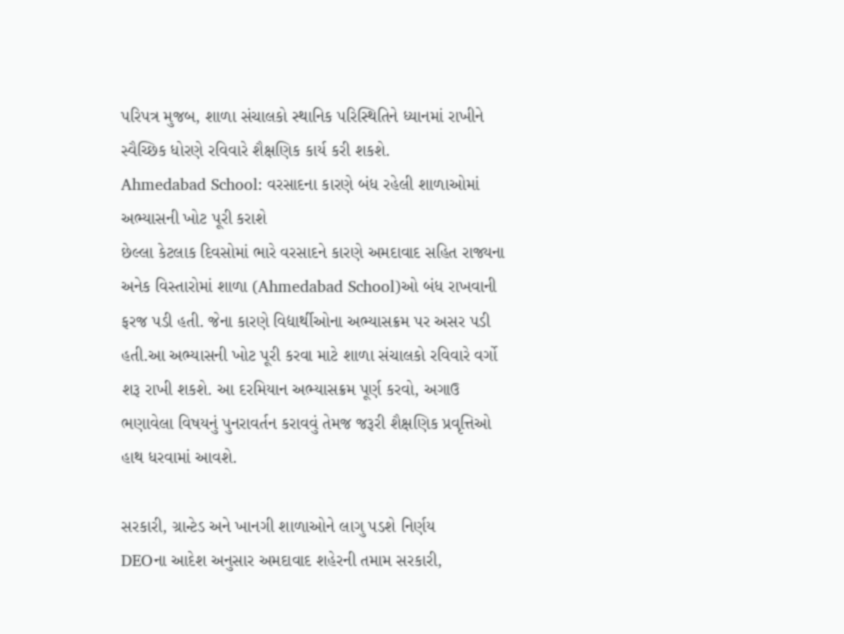પરિપત્ર મુજબ, શાળા સંચાલકો સ્થાનિક પરિસ્થિતિને ધ્યાનમાં રાખીને સ્વૈચ્છિક ધોરણે રવિવારે શૈક્ષણિક કાર્ય કરી શકશે.
Ahmedabad School: વરસાદના કારણે બંધ રહેલી શાળાઓમાં અભ્યાસની ખોટ પૂરી કરાશે
છેલ્લા કેટલાક દિવસોમાં ભારે વરસાદને કારણે અમદાવાદ સહિત રાજ્યના અનેક વિસ્તારોમાં શાળા (Ahmedabad School)ઓ બંધ રાખવાની ફરજ પડી હતી. જેના કારણે વિદ્યાર્થીઓના અભ્યાસક્રમ પર અસર પડી હતી.આ અભ્યાસની ખોટ પૂરી કરવા માટે શાળા સંચાલકો રવિવારે વર્ગો શરૂ રાખી શકશે. આ દરમિયાન અભ્યાસક્રમ પૂર્ણ કરવો, અગાઉ ભણાવેલા વિષયનું પુનરાવર્તન કરાવવું તેમજ જરૂરી શૈક્ષણિક પ્રવૃત્તિઓ હાથ ધરવામાં આવશે.

સરકારી, ગ્રાન્ટેડ અને ખાનગી શાળાઓને લાગુ પડશે નિર્ણય
DEOના આદેશ અનુસાર અમદાવાદ શહેરની તમામ સરકારી,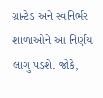ગ્રાન્ટેડ અને સ્વનિર્ભર શાળાઓને આ નિર્ણય લાગુ પડશે. જોકે,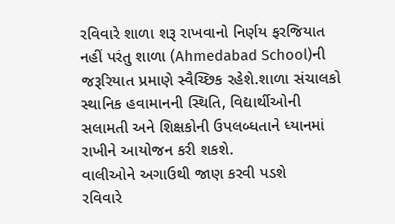રવિવારે શાળા શરૂ રાખવાનો નિર્ણય ફરજિયાત નહીં પરંતુ શાળા (Ahmedabad School)ની જરૂરિયાત પ્રમાણે સ્વૈચ્છિક રહેશે.શાળા સંચાલકો સ્થાનિક હવામાનની સ્થિતિ, વિદ્યાર્થીઓની સલામતી અને શિક્ષકોની ઉપલબ્ધતાને ધ્યાનમાં રાખીને આયોજન કરી શકશે.
વાલીઓને અગાઉથી જાણ કરવી પડશે
રવિવારે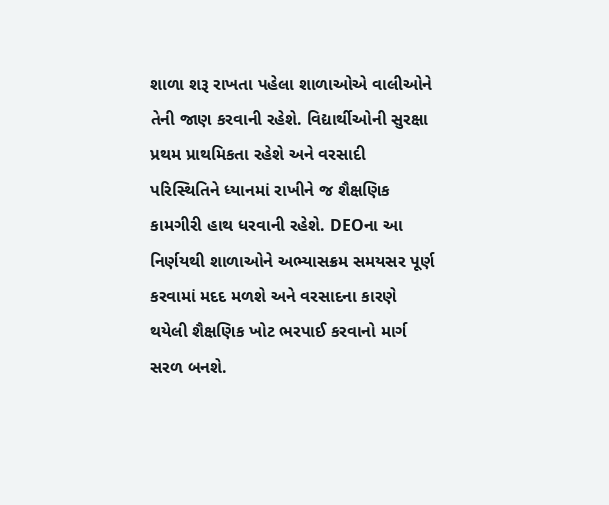શાળા શરૂ રાખતા પહેલા શાળાઓએ વાલીઓને તેની જાણ કરવાની રહેશે. વિદ્યાર્થીઓની સુરક્ષા પ્રથમ પ્રાથમિકતા રહેશે અને વરસાદી પરિસ્થિતિને ધ્યાનમાં રાખીને જ શૈક્ષણિક કામગીરી હાથ ધરવાની રહેશે. DEOના આ નિર્ણયથી શાળાઓને અભ્યાસક્રમ સમયસર પૂર્ણ કરવામાં મદદ મળશે અને વરસાદના કારણે થયેલી શૈક્ષણિક ખોટ ભરપાઈ કરવાનો માર્ગ સરળ બનશે.